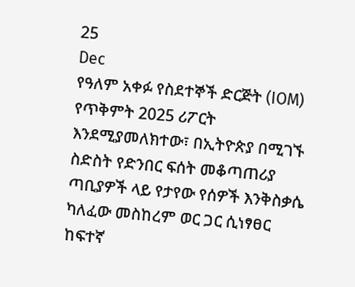25
Dec
የዓለም አቀፉ የስደተኞች ድርጅት (IOM) የጥቅምት 2025 ሪፖርት እንደሚያመለክተው፣ በኢትዮጵያ በሚገኙ ስድስት የድንበር ፍሰት መቆጣጠሪያ ጣቢያዎች ላይ የታየው የሰዎች እንቅስቃሴ ካለፈው መስከረም ወር ጋር ሲነፃፀር ከፍተኛ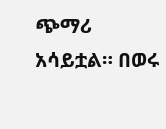ጭማሪ አሳይቷል። በወሩ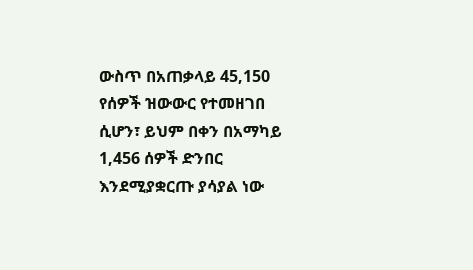ውስጥ በአጠቃላይ 45,150 የሰዎች ዝውውር የተመዘገበ ሲሆን፣ ይህም በቀን በአማካይ 1,456 ሰዎች ድንበር እንደሚያቋርጡ ያሳያል ነው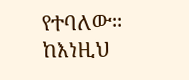የተባለው። ከእነዚህ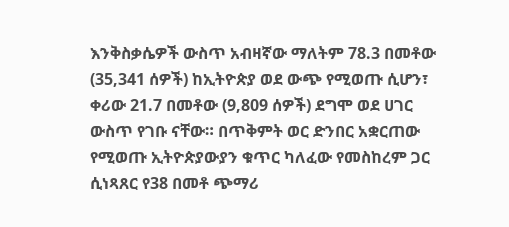እንቅስቃሴዎች ውስጥ አብዛኛው ማለትም 78.3 በመቶው (35,341 ሰዎች) ከኢትዮጵያ ወደ ውጭ የሚወጡ ሲሆን፣ ቀሪው 21.7 በመቶው (9,809 ሰዎች) ደግሞ ወደ ሀገር ውስጥ የገቡ ናቸው። በጥቅምት ወር ድንበር አቋርጠው የሚወጡ ኢትዮጵያውያን ቁጥር ካለፈው የመስከረም ጋር ሲነጻጸር የ38 በመቶ ጭማሪ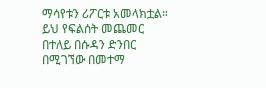ማሳየቱን ሪፖርቱ አመላክቷል። ይህ የፍልሰት መጨመር በተለይ በሱዳን ድንበር በሚገኘው በመተማ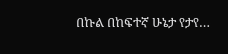በኩል በከፍተኛ ሁኔታ የታየ…